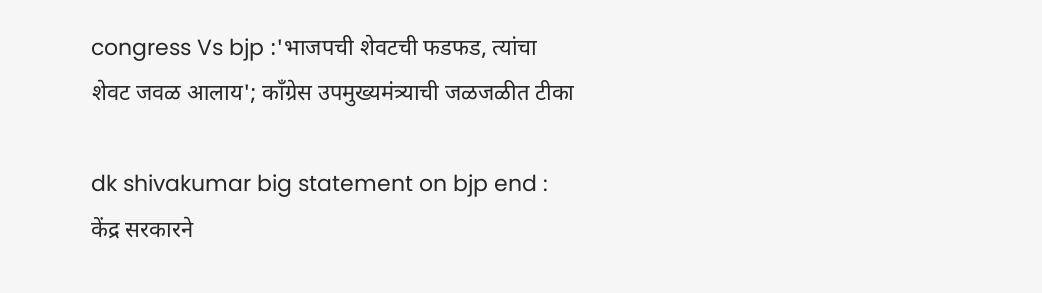congress Vs bjp :'भाजपची शेवटची फडफड, त्यांचा शेवट जवळ आलाय'; काँग्रेस उपमुख्यमंत्र्याची जळजळीत टीका

dk shivakumar big statement on bjp end : केंद्र सरकारने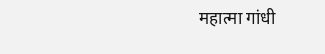महात्मा गांधी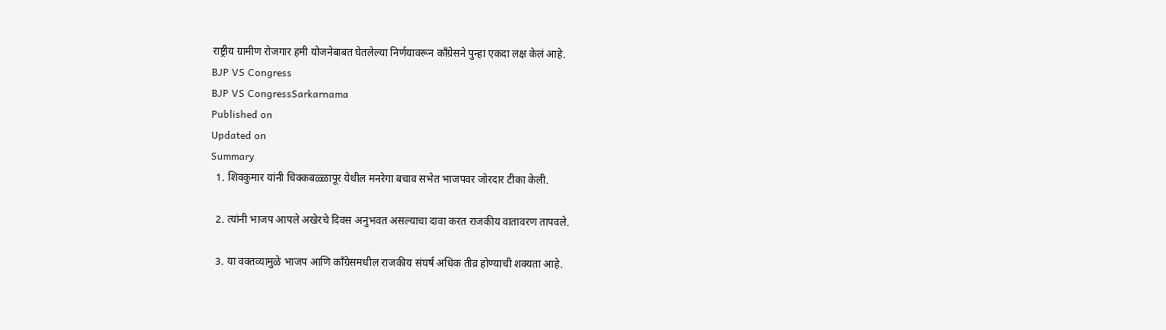राष्ट्रीय ग्रामीण रोजगार हमी योजनेबाबत घेतलेल्या निर्णयावरून काँग्रेसने पुन्हा एकदा लक्ष केलं आहे.
BJP VS Congress
BJP VS CongressSarkarnama
Published on
Updated on
Summary
  1. शिवकुमार यांनी चिक्कबळ्ळापूर येथील मनरेगा बचाव सभेत भाजपवर जोरदार टीका केली.

  2. त्यांनी भाजप आपले अखेरचे दिवस अनुभवत असल्याचा दावा करत राजकीय वातावरण तापवले.

  3. या वक्तव्यामुळे भाजप आणि काँग्रेसमधील राजकीय संघर्ष अधिक तीव्र होण्याची शक्यता आहे.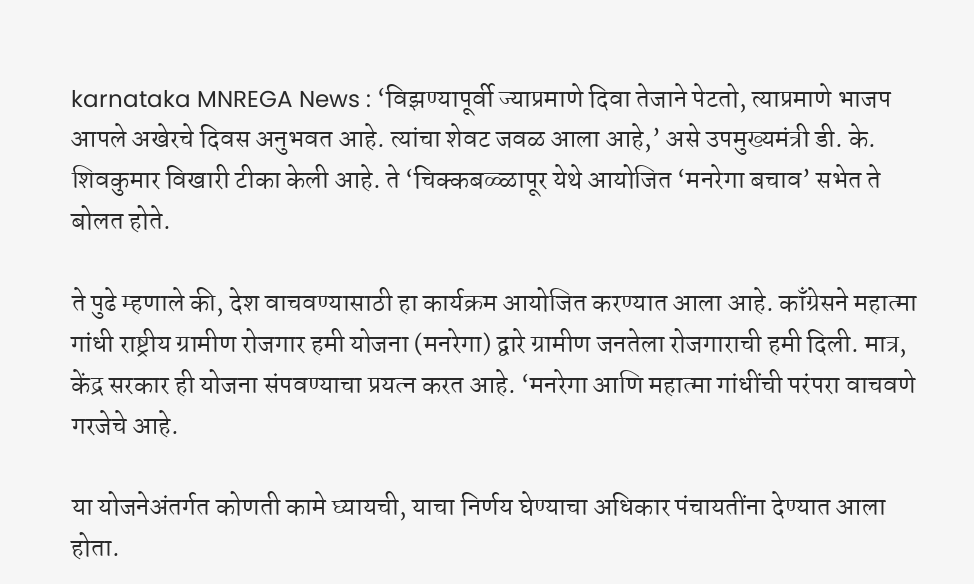karnataka MNREGA News : ‘विझण्यापूर्वी ज्याप्रमाणे दिवा तेजाने पेटतो, त्याप्रमाणे भाजप आपले अखेरचे दिवस अनुभवत आहे. त्यांचा शेवट जवळ आला आहे,’ असे उपमुख्यमंत्री डी. के. शिवकुमार विखारी टीका केली आहे. ते ‘चिक्कबळ्ळापूर येथे आयोजित ‘मनरेगा बचाव’ सभेत ते बोलत होते.

ते पुढे म्हणाले की, देश वाचवण्यासाठी हा कार्यक्रम आयोजित करण्यात आला आहे. काँग्रेसने महात्मा गांधी राष्ट्रीय ग्रामीण रोजगार हमी योजना (मनरेगा) द्वारे ग्रामीण जनतेला रोजगाराची हमी दिली. मात्र, केंद्र सरकार ही योजना संपवण्याचा प्रयत्न करत आहे. ‘मनरेगा आणि महात्मा गांधींची परंपरा वाचवणे गरजेचे आहे.

या योजनेअंतर्गत कोणती कामे घ्यायची, याचा निर्णय घेण्याचा अधिकार पंचायतींना देण्यात आला होता.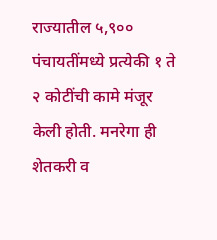राज्यातील ५,९०० पंचायतींमध्ये प्रत्येकी १ ते २ कोटींची कामे मंजूर केली होती. मनरेगा ही शेतकरी व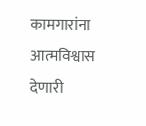कामगारांना आत्मविश्वास देणारी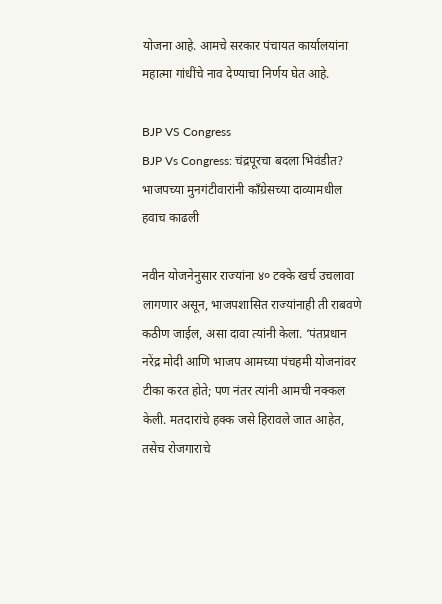योजना आहे. आमचे सरकार पंचायत कार्यालयांना महात्मा गांधींचे नाव देण्याचा निर्णय घेत आहे.

BJP VS Congress
BJP Vs Congress: चंद्रपूरचा बदला भिवंडीत? भाजपच्या मुनगंटीवारांनी काँग्रेसच्या दाव्यामधील हवाच काढली

नवीन योजनेनुसार राज्यांना ४० टक्के खर्च उचलावा लागणार असून, भाजपशासित राज्यांनाही ती राबवणे कठीण जाईल, असा दावा त्यांनी केला. ‘पंतप्रधान नरेंद्र मोदी आणि भाजप आमच्या पंचहमी योजनांवर टीका करत होते; पण नंतर त्यांनी आमची नक्कल केली. मतदारांचे हक्क जसे हिरावले जात आहेत, तसेच रोजगाराचे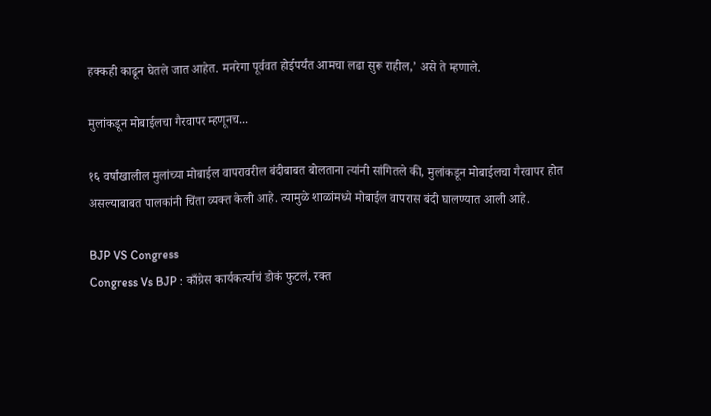हक्कही काढून घेतले जात आहेत. मनरेगा पूर्ववत होईपर्यंत आमचा लढा सुरू राहील,’ असे ते म्हणाले.

मुलांकडून मोबाईलचा गैरवापर म्हणूनच...

१६ वर्षांखालील मुलांच्या मोबाईल वापरावरील बंदीबाबत बोलताना त्यांनी सांगितले की, मुलांकडून मोबाईलचा गैरवापर होत असल्याबाबत पालकांनी चिंता व्यक्त केली आहे. त्यामुळे शाळांमध्ये मोबाईल वापरास बंदी घालण्यात आली आहे.

BJP VS Congress
Congress Vs BJP : काँग्रेस कार्यकर्त्याचं डोकं फुटलं, रक्त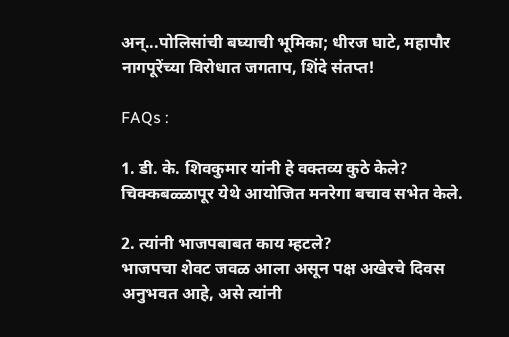अन्...पोलिसांची बघ्याची भूमिका; धीरज घाटे, महापौर नागपूरेंच्या विरोधात जगताप, शिंदे संतप्त!

FAQs :

1. डी. के. शिवकुमार यांनी हे वक्तव्य कुठे केले?
चिक्कबळ्ळापूर येथे आयोजित मनरेगा बचाव सभेत केले.

2. त्यांनी भाजपबाबत काय म्हटले?
भाजपचा शेवट जवळ आला असून पक्ष अखेरचे दिवस अनुभवत आहे, असे त्यांनी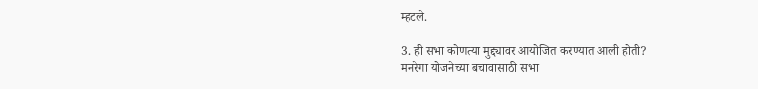म्हटले.

3. ही सभा कोणत्या मुद्द्यावर आयोजित करण्यात आली होती?
मनरेगा योजनेच्या बचावासाठी सभा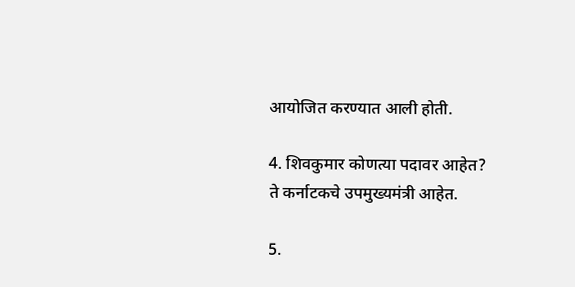आयोजित करण्यात आली होती.

4. शिवकुमार कोणत्या पदावर आहेत?
ते कर्नाटकचे उपमुख्यमंत्री आहेत.

5.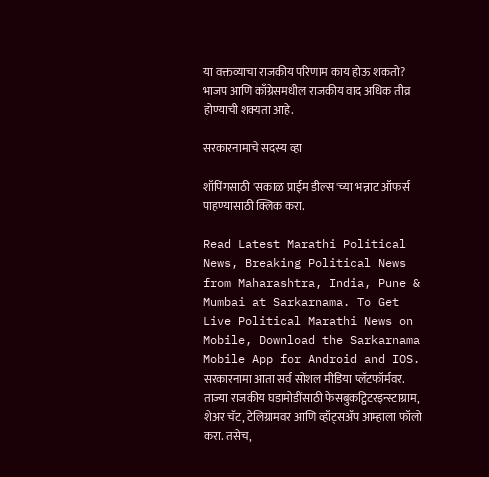या वक्तव्याचा राजकीय परिणाम काय होऊ शकतो?
भाजप आणि काँग्रेसमधील राजकीय वाद अधिक तीव्र होण्याची शक्यता आहे.

सरकारनामाचे सदस्य व्हा

शॉपिंगसाठी 'सकाळ प्राईम डील्स'च्या भन्नाट ऑफर्स पाहण्यासाठी क्लिक करा.

Read Latest Marathi Political News, Breaking Political News from Maharashtra, India, Pune & Mumbai at Sarkarnama. To Get Live Political Marathi News on Mobile, Download the Sarkarnama Mobile App for Android and IOS. सरकारनामा आता सर्व सोशल मीडिया प्लॅटफॉर्मवर. ताज्या राजकीय घडामोडींसाठी फेसबुकट्विटरइन्स्टाग्राम, शेअर चॅट, टेलिग्रामवर आणि व्हॉट्सॲप आम्हाला फॉलो करा. तसेच,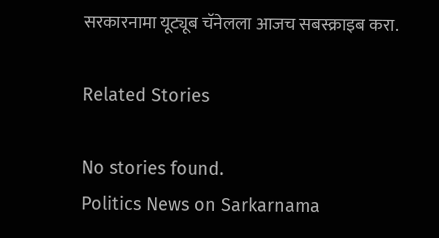सरकारनामा यूट्यूब चॅनेलला आजच सबस्क्राइब करा.

Related Stories

No stories found.
Politics News on Sarkarnama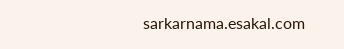sarkarnama.esakal.com